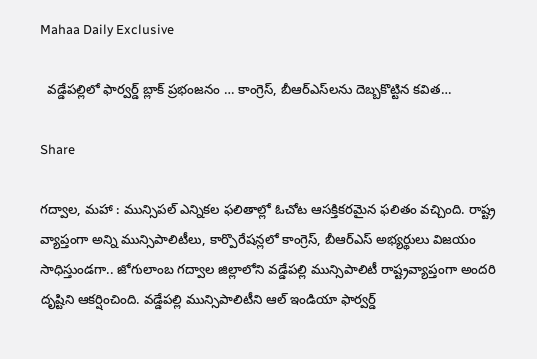Mahaa Daily Exclusive

  వడ్డేపల్లిలో ఫార్వర్డ్ బ్లాక్ ప్రభంజనం … కాంగ్రెస్, బీఆర్ఎస్‌లను దెబ్బకొట్టిన కవిత…

Share

గద్వాల, మహా : మున్సిపల్ ఎన్నికల ఫలితాల్లో ఓచోట ఆసక్తికరమైన ఫలితం వచ్చింది. రాష్ట్ర వ్యాప్తంగా అన్ని మున్సిపాలిటీలు, కార్పొరేషన్లలో కాంగ్రెస్, బీఆర్ఎస్ అభ్యర్థులు విజయం సాధిస్తుండగా.. జోగులాంబ గద్వాల జిల్లాలోని వడ్డేపల్లి మున్సిపాలిటీ రాష్ట్రవ్యాప్తంగా అందరి దృష్టిని ఆకర్షించింది. వడ్డేపల్లి మున్సిపాలిటీని ఆల్ ఇండియా ఫార్వర్డ్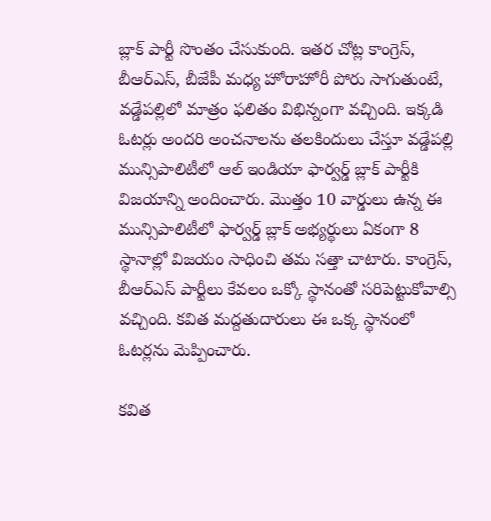బ్లాక్ పార్టీ సొంతం చేసుకుంది. ఇతర చోట్ల కాంగ్రెస్, బీఆర్ఎస్, బీజేపీ మధ్య హోరాహోరీ పోరు సాగుతుంటే, వడ్డేపల్లిలో మాత్రం ఫలితం విభిన్నంగా వచ్చింది. ఇక్కడి ఓటర్లు అందరి అంచనాలను తలకిందులు చేస్తూ వడ్డేపల్లి మున్సిపాలిటీలో ఆల్ ఇండియా ఫార్వర్డ్ బ్లాక్ పార్టీకి విజయాన్ని అందించారు. మొత్తం 10 వార్డులు ఉన్న ఈ మున్సిపాలిటీలో ఫార్వర్డ్ బ్లాక్ అభ్యర్థులు ఏకంగా 8 స్థానాల్లో విజయం సాధించి తమ సత్తా చాటారు. కాంగ్రెస్, బీఆర్ఎస్ పార్టీలు కేవలం ఒక్కో స్థానంతో సరిపెట్టుకోవాల్సి వచ్చింది. కవిత మద్దతుదారులు ఈ ఒక్క స్థానంలో ఓటర్లను మెప్పించారు.

కవిత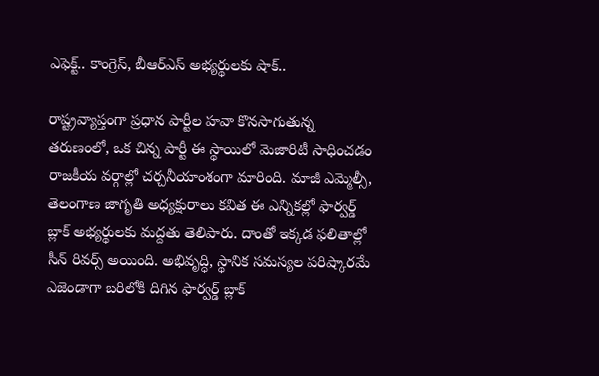ఎఫెక్ట్.. కాంగ్రెస్, బీఆర్ఎస్ అభ్యర్థులకు షాక్..

రాష్ట్రవ్యాప్తంగా ప్రధాన పార్టీల హవా కొనసాగుతున్న తరుణంలో, ఒక చిన్న పార్టీ ఈ స్థాయిలో మెజారిటీ సాధించడం రాజకీయ వర్గాల్లో చర్చనీయాంశంగా మారింది. మాజీ ఎమ్మెల్సీ, తెలంగాణ జాగృతి అధ్యక్షురాలు కవిత ఈ ఎన్నికల్లో ఫార్వర్డ్ బ్లాక్ అభ్యర్థులకు మద్దతు తెలిపారు. దాంతో ఇక్కడ ఫలితాల్లో సీన్ రివర్స్ అయింది. అభివృద్ధి, స్థానిక సమస్యల పరిష్కారమే ఎజెండాగా బరిలోకి దిగిన ఫార్వర్డ్ బ్లాక్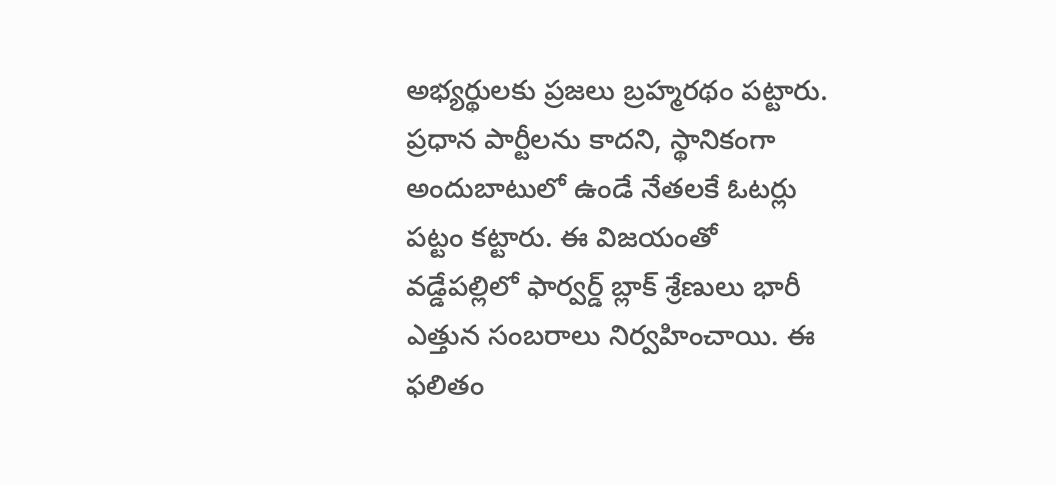అభ్యర్థులకు ప్రజలు బ్రహ్మరథం పట్టారు. ప్రధాన పార్టీలను కాదని, స్థానికంగా అందుబాటులో ఉండే నేతలకే ఓటర్లు పట్టం కట్టారు. ఈ విజయంతో వడ్డేపల్లిలో ఫార్వర్డ్ బ్లాక్ శ్రేణులు భారీ ఎత్తున సంబరాలు నిర్వహించాయి. ఈ ఫలితం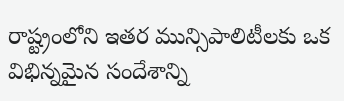రాష్ట్రంలోని ఇతర మున్సిపాలిటీలకు ఒక విభిన్నమైన సందేశాన్ని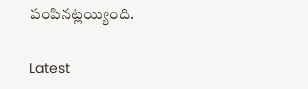పంపినట్లయ్యింది.

Latest